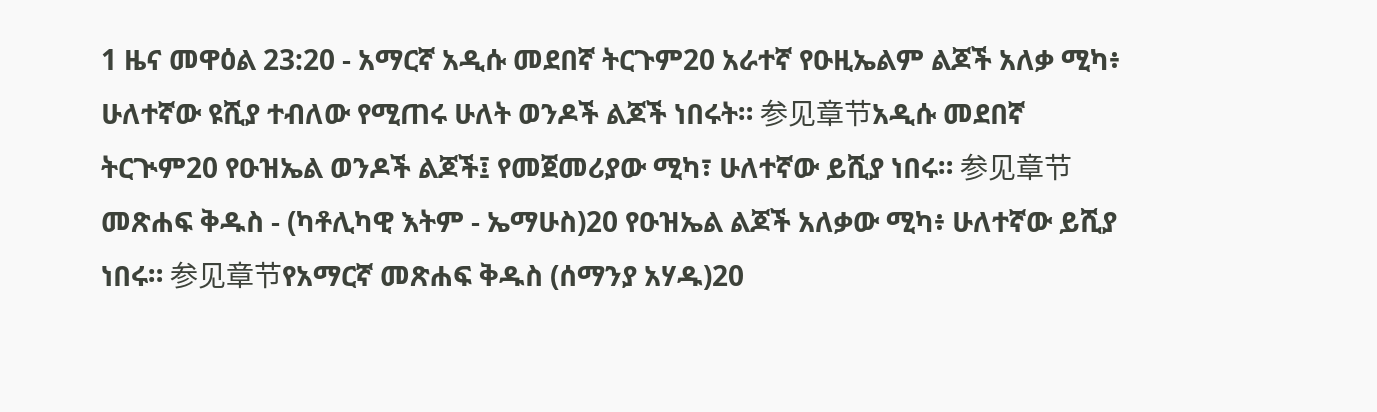1 ዜና መዋዕል 23:20 - አማርኛ አዲሱ መደበኛ ትርጉም20 አራተኛ የዑዚኤልም ልጆች አለቃ ሚካ፥ ሁለተኛው ዩሺያ ተብለው የሚጠሩ ሁለት ወንዶች ልጆች ነበሩት። 参见章节አዲሱ መደበኛ ትርጒም20 የዑዝኤል ወንዶች ልጆች፤ የመጀመሪያው ሚካ፣ ሁለተኛው ይሺያ ነበሩ። 参见章节መጽሐፍ ቅዱስ - (ካቶሊካዊ እትም - ኤማሁስ)20 የዑዝኤል ልጆች አለቃው ሚካ፥ ሁለተኛው ይሺያ ነበሩ። 参见章节የአማርኛ መጽሐፍ ቅዱስ (ሰማንያ አሃዱ)20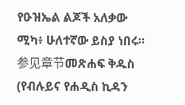የዑዝኤል ልጆች አለቃው ሚካ፥ ሁለተኛው ይስያ ነበሩ። 参见章节መጽሐፍ ቅዱስ (የብሉይና የሐዲስ ኪዳን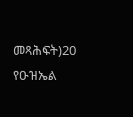መጻሕፍት)20 የዑዝኤል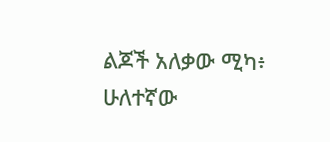ልጆች አለቃው ሚካ፥ ሁለተኛው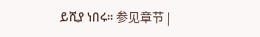ይሺያ ነበሩ። 参见章节 |